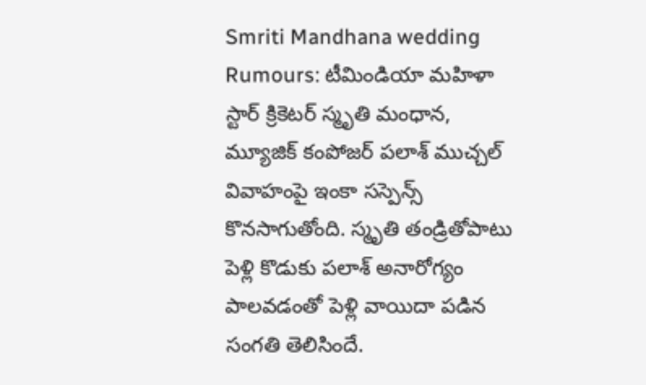Smriti Mandhana wedding Rumours: టీమిండియా మహిళా స్టార్ క్రికెటర్ స్మృతి మంధాన, మ్యూజిక్ కంపోజర్ పలాశ్ ముచ్చల్ వివాహంపై ఇంకా సస్పెన్స్ కొనసాగుతోంది. స్మృతి తండ్రితోపాటు పెళ్లి కొడుకు పలాశ్ అనారోగ్యం పాలవడంతో పెళ్లి వాయిదా పడిన సంగతి తెలిసిందే.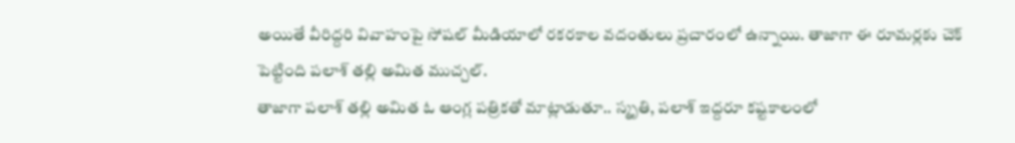అయితే వీరిద్దరి వివాహంపై సోషల్ మీడియాలో రకరకాల వదంతులు ప్రచారంలో ఉన్నాయి. తాజాగా ఈ రూమర్లకు చెక్ పెట్టింది పలాశ్ తల్లి అమిత ముచ్చల్.
తాజాగా పలాశ్ తల్లి అమిత ఓ ఆంగ్ల పత్రికతో మాట్లాడుతూ.. స్మృతి, పలాశ్ ఇద్దరూ కష్టకాలంలో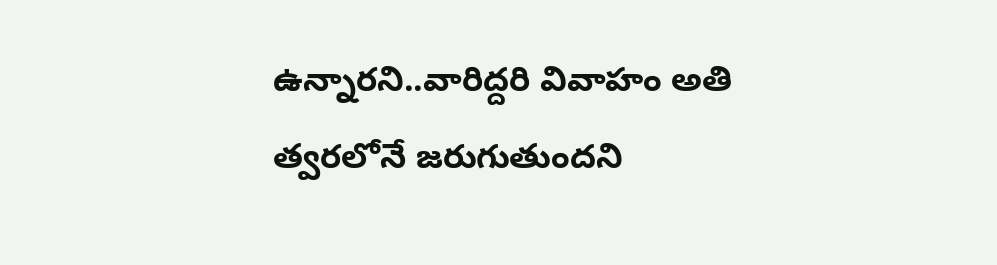ఉన్నారని..వారిద్దరి వివాహం అతి త్వరలోనే జరుగుతుందని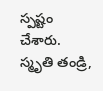స్పష్టం చేశారు. స్మృతి తండ్రి,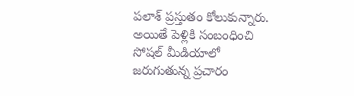పలాశ్ ప్రస్తుతం కోలుకున్నారు. అయితే పెళ్లికి సంబంధించి సోషల్ మీడియాలో జరుగుతున్న ప్రచారం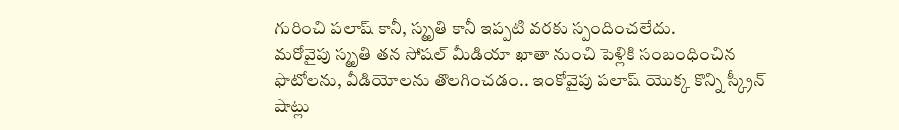గురించి పలాష్ కానీ, స్మృతి కానీ ఇప్పటి వరకు స్పందించలేదు.
మరోవైపు స్మృతి తన సోషల్ మీడియా ఖాతా నుంచి పెళ్లికి సంబంధించిన ఫొటోలను, వీడియోలను తొలగించడం.. ఇంకోవైపు పలాష్ యెుక్క కొన్ని స్క్రీన్ షాట్లు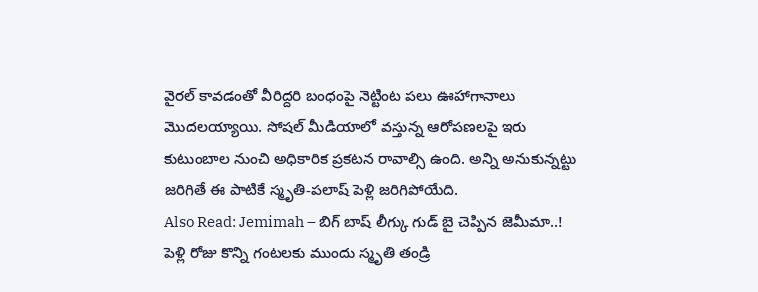వైరల్ కావడంతో వీరిద్దరి బంధంపై నెట్టింట పలు ఊహాగానాలు మొదలయ్యాయి. సోషల్ మీడియాలో వస్తున్న ఆరోపణలపై ఇరు కుటుంబాల నుంచి అధికారిక ప్రకటన రావాల్సి ఉంది. అన్ని అనుకున్నట్టు జరిగితే ఈ పాటికే స్మృతి-పలాష్ పెళ్లి జరిగిపోయేది.
Also Read: Jemimah – బిగ్ బాష్ లీగ్కు గుడ్ బై చెప్పిన జెమీమా..!
పెళ్లి రోజు కొన్ని గంటలకు ముందు స్మృతి తండ్రి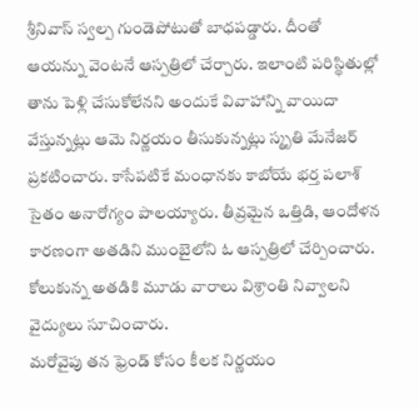శ్రీనివాస్ స్వల్ప గుండెపోటుతో బాధపడ్డారు. దీంతో ఆయన్ను వెంటనే ఆస్పత్రిలో చేర్చారు. ఇలాంటి పరిస్థితుల్లో తాను పెళ్లి చేసుకోలేనని అందుకే వివాహాన్ని వాయిదా వేస్తున్నట్లు ఆమె నిర్ణయం తీసుకున్నట్లు స్మృతి మేనేజర్ ప్రకటించారు. కాసేపటికే మంధానకు కాబోయే భర్త పలాశ్ సైతం అనారోగ్యం పాలయ్యారు. తీవ్రమైన ఒత్తిడి, ఆందోళన కారణంగా అతడిని ముంబైలోని ఓ ఆస్పత్రిలో చేర్పించారు. కోలుకున్న అతడికి మూడు వారాలు విశ్రాంతి నివ్వాలని వైద్యులు సూచించారు.
మరోవైపు తన ఫ్రెండ్ కోసం కీలక నిర్ణయం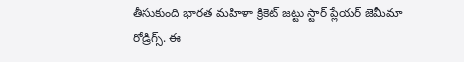తీసుకుంది భారత మహిళా క్రికెట్ జట్టు స్టార్ ప్లేయర్ జెమీమా రోడ్రిగ్స్. ఈ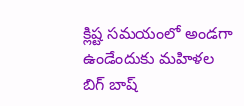క్లిష్ట సమయంలో అండగా ఉండేందుకు మహిళల బిగ్ బాష్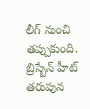లీగ్ నుంచి తప్పుకుంది. బ్రిస్బేన్ హీట్ తరుపున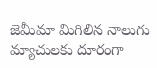జెమీమా మిగిలిన నాలుగు మ్యాచులకు దూరంగా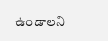ఉండాలని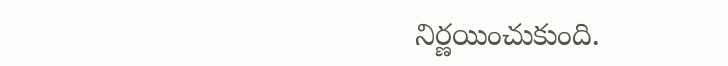నిర్ణయించుకుంది.